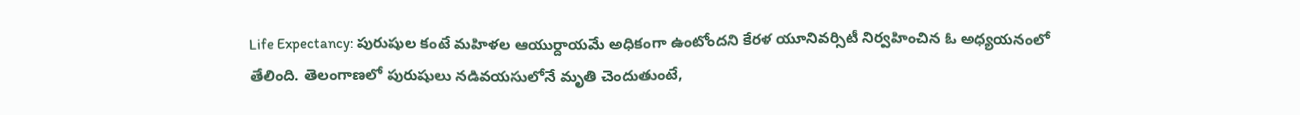Life Expectancy: పురుషుల కంటే మహిళల ఆయుర్దాయమే అధికంగా ఉంటోందని కేరళ యూనివర్సిటీ నిర్వహించిన ఓ అధ్యయనంలో తేలింది. తెలంగాణలో పురుషులు నడివయసులోనే మృతి చెందుతుంటే,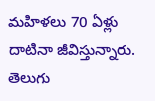మహిళలు 70 ఏళ్లు దాటినా జీవిస్తున్నారు.
తెలుగు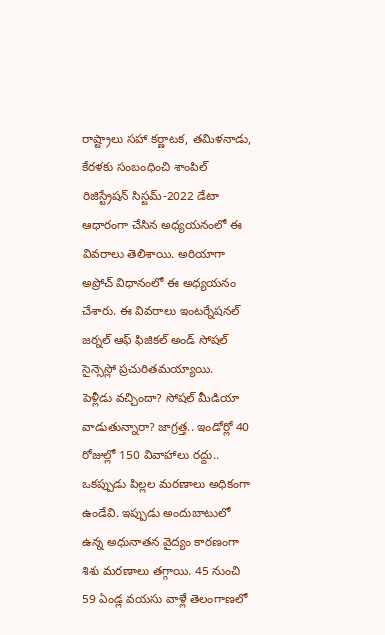రాష్ట్రాలు సహా కర్ణాటక, తమిళనాడు, కేరళకు సంబంధించి శాంపిల్ రిజిస్ట్రేషన్ సిస్టమ్-2022 డేటా ఆధారంగా చేసిన అధ్యయనంలో ఈ వివరాలు తెలిశాయి. అరియాగా అప్రోచ్ విధానంలో ఈ అధ్యయనం చేశారు. ఈ వివరాలు ఇంటర్నేషనల్ జర్నల్ ఆఫ్ ఫిజికల్ అండ్ సోషల్ సైన్సెస్లో ప్రచురితమయ్యాయి.
పెళ్లీడు వచ్చిందా? సోషల్ మీడియా వాడుతున్నారా? జాగ్రత్త.. ఇండోర్లో 40 రోజుల్లో 150 వివాహాలు రద్దు..
ఒకప్పుడు పిల్లల మరణాలు అధికంగా ఉండేవి. ఇప్పుడు అందుబాటులో ఉన్న అధునాతన వైద్యం కారణంగా శిశు మరణాలు తగ్గాయి. 45 నుంచి 59 ఏండ్ల వయసు వాళ్లే తెలంగాణలో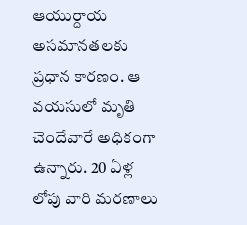ఆయుర్దాయ అసమానతలకు ప్రధాన కారణం. ఆ వయసులో మృతి చెందేవారే అధికంగా ఉన్నారు. 20 ఏళ్ల లోపు వారి మరణాలు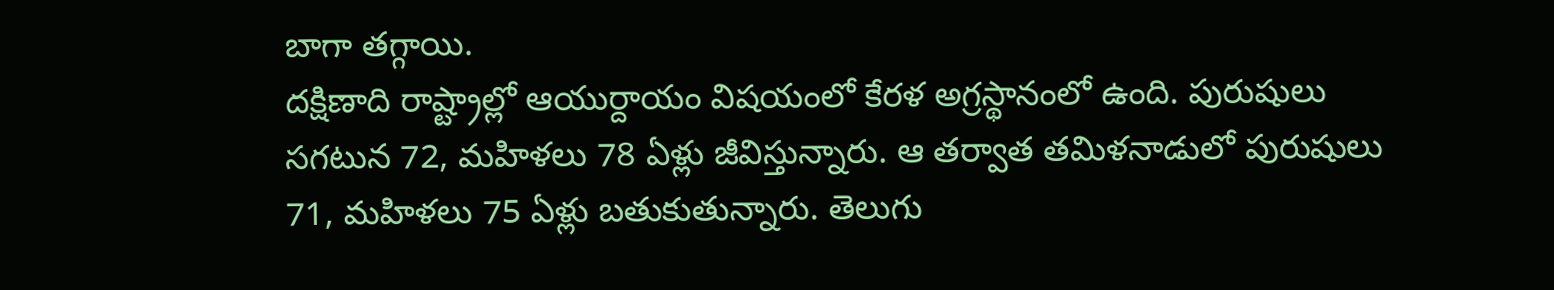బాగా తగ్గాయి.
దక్షిణాది రాష్ట్రాల్లో ఆయుర్దాయం విషయంలో కేరళ అగ్రస్థానంలో ఉంది. పురుషులు సగటున 72, మహిళలు 78 ఏళ్లు జీవిస్తున్నారు. ఆ తర్వాత తమిళనాడులో పురుషులు 71, మహిళలు 75 ఏళ్లు బతుకుతున్నారు. తెలుగు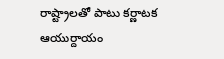రాష్ట్రాలతో పాటు కర్ణాటక ఆయుర్దాయం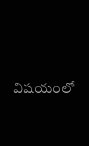విషయంలో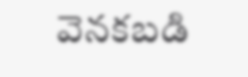వెనకబడి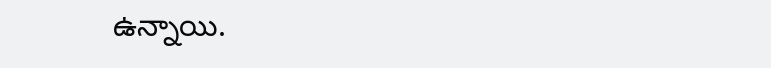ఉన్నాయి.